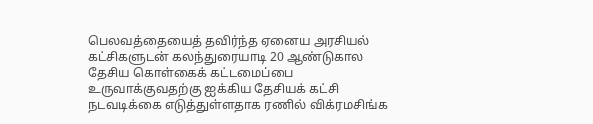பெலவத்தையைத் தவிர்ந்த ஏனைய அரசியல் கட்சிகளுடன் கலந்துரையாடி 20 ஆண்டுகால தேசிய கொள்கைக் கட்டமைப்பை உருவாக்குவதற்கு ஐக்கிய தேசியக் கட்சி நடவடிக்கை எடுத்துள்ளதாக ரணில் விக்ரமசிங்க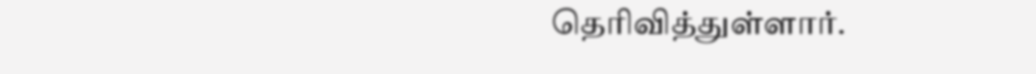தெரிவித்துள்ளார்.